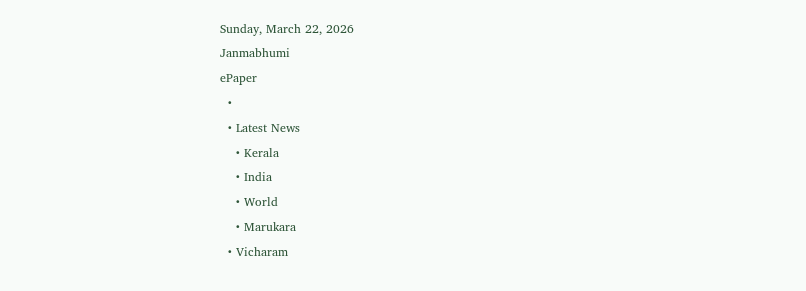Sunday, March 22, 2026
Janmabhumi
ePaper
  •
  • Latest News
    • Kerala
    • India
    • World
    • Marukara
  • Vicharam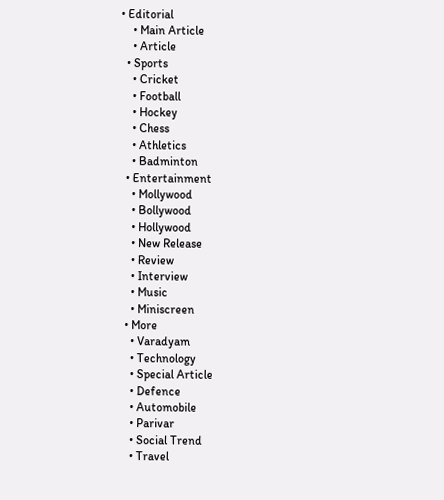• Editorial
    • Main Article
    • Article
  • Sports
    • Cricket
    • Football
    • Hockey
    • Chess
    • Athletics
    • Badminton
  • Entertainment
    • Mollywood
    • Bollywood
    • Hollywood
    • New Release
    • Review
    • Interview
    • Music
    • Miniscreen
  • More
    • Varadyam
    • Technology
    • Special Article
    • Defence
    • Automobile
    • Parivar
    • Social Trend
    • Travel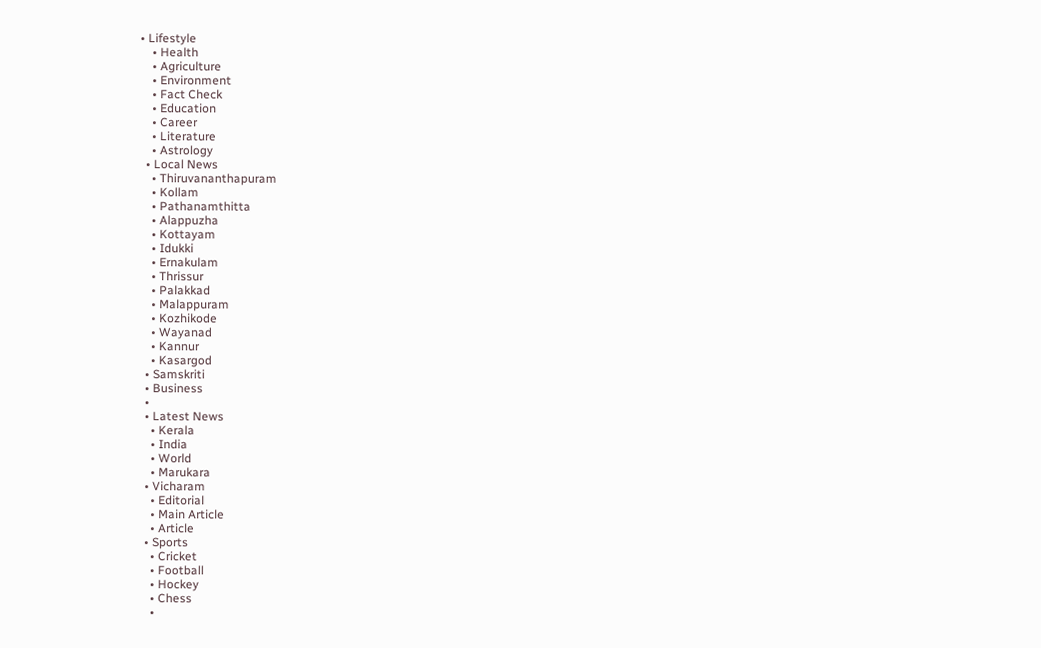• Lifestyle
    • Health
    • Agriculture
    • Environment
    • Fact Check
    • Education
    • Career
    • Literature
    • Astrology
  • Local News
    • Thiruvananthapuram
    • Kollam
    • Pathanamthitta
    • Alappuzha
    • Kottayam
    • Idukki
    • Ernakulam
    • Thrissur
    • Palakkad
    • Malappuram
    • Kozhikode
    • Wayanad
    • Kannur
    • Kasargod
  • Samskriti
  • Business
  •
  • Latest News
    • Kerala
    • India
    • World
    • Marukara
  • Vicharam
    • Editorial
    • Main Article
    • Article
  • Sports
    • Cricket
    • Football
    • Hockey
    • Chess
    •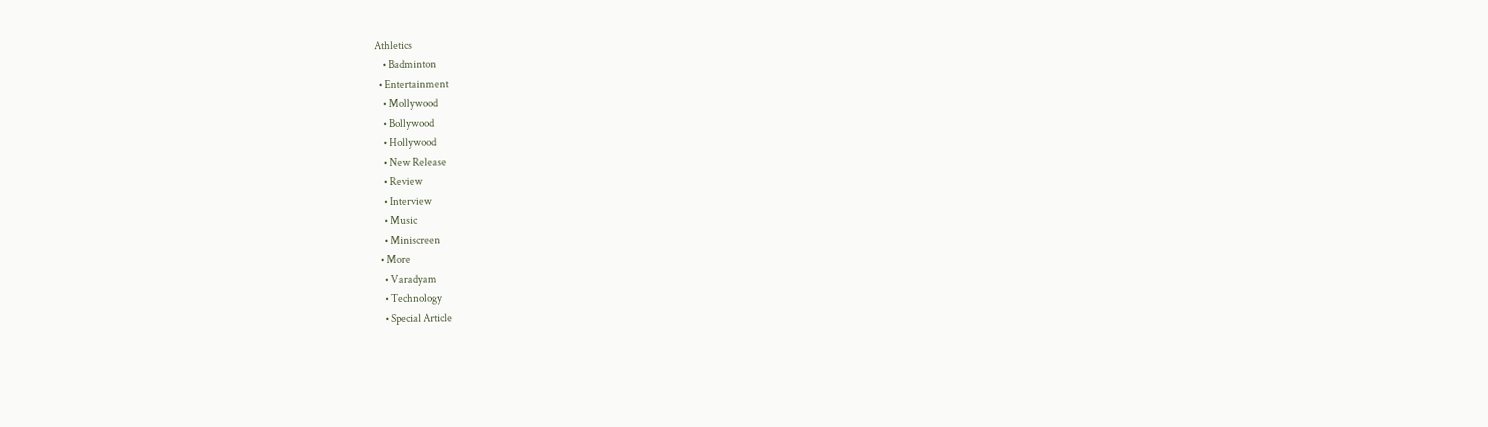Athletics
    • Badminton
  • Entertainment
    • Mollywood
    • Bollywood
    • Hollywood
    • New Release
    • Review
    • Interview
    • Music
    • Miniscreen
  • More
    • Varadyam
    • Technology
    • Special Article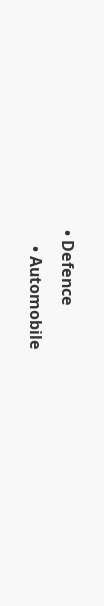• Defence
    • Automobile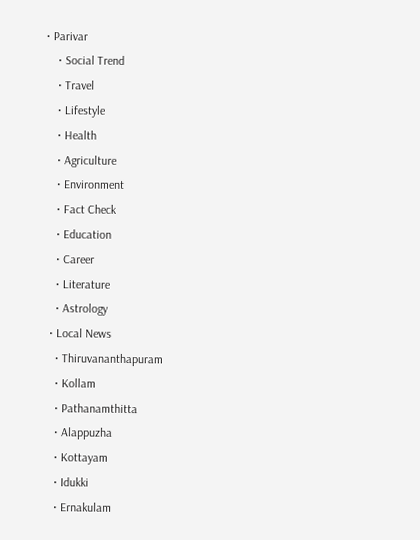• Parivar
    • Social Trend
    • Travel
    • Lifestyle
    • Health
    • Agriculture
    • Environment
    • Fact Check
    • Education
    • Career
    • Literature
    • Astrology
  • Local News
    • Thiruvananthapuram
    • Kollam
    • Pathanamthitta
    • Alappuzha
    • Kottayam
    • Idukki
    • Ernakulam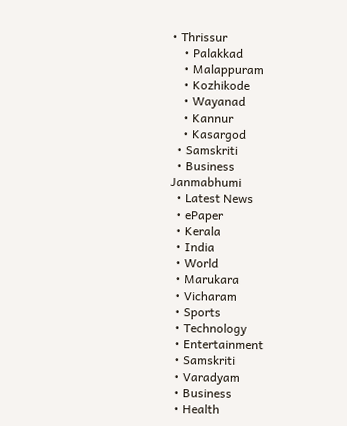• Thrissur
    • Palakkad
    • Malappuram
    • Kozhikode
    • Wayanad
    • Kannur
    • Kasargod
  • Samskriti
  • Business
Janmabhumi
  • Latest News
  • ePaper
  • Kerala
  • India
  • World
  • Marukara
  • Vicharam
  • Sports
  • Technology
  • Entertainment
  • Samskriti
  • Varadyam
  • Business
  • Health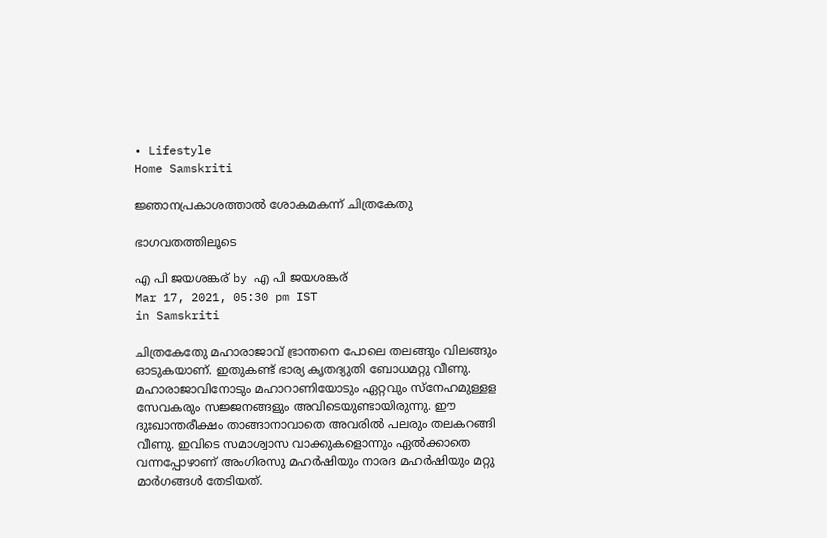• Lifestyle
Home Samskriti

ജ്ഞാനപ്രകാശത്താല്‍ ശോകമകന്ന് ചിത്രകേതു

ഭാഗവതത്തിലൂടെ

എ പി ജയശങ്കര് by എ പി ജയശങ്കര്
Mar 17, 2021, 05:30 pm IST
in Samskriti

ചിത്രകേതേു മഹാരാജാവ് ഭ്രാന്തനെ പോലെ തലങ്ങും വിലങ്ങും ഓടുകയാണ്. ഇതുകണ്ട് ഭാര്യ കൃതദ്യുതി ബോധമറ്റു വീണു. മഹാരാജാവിനോടും മഹാറാണിയോടും ഏറ്റവും സ്‌നേഹമുള്ളള സേവകരും സജ്ജനങ്ങളും അവിടെയുണ്ടായിരുന്നു. ഈ ദുഃഖാന്തരീക്ഷം താങ്ങാനാവാതെ അവരില്‍ പലരും തലകറങ്ങി വീണു. ഇവിടെ സമാശ്വാസ വാക്കുകളൊന്നും ഏല്‍ക്കാതെ വന്നപ്പോഴാണ് അംഗിരസു മഹര്‍ഷിയും നാരദ മഹര്‍ഷിയും മറ്റു മാര്‍ഗങ്ങള്‍ തേടിയത്.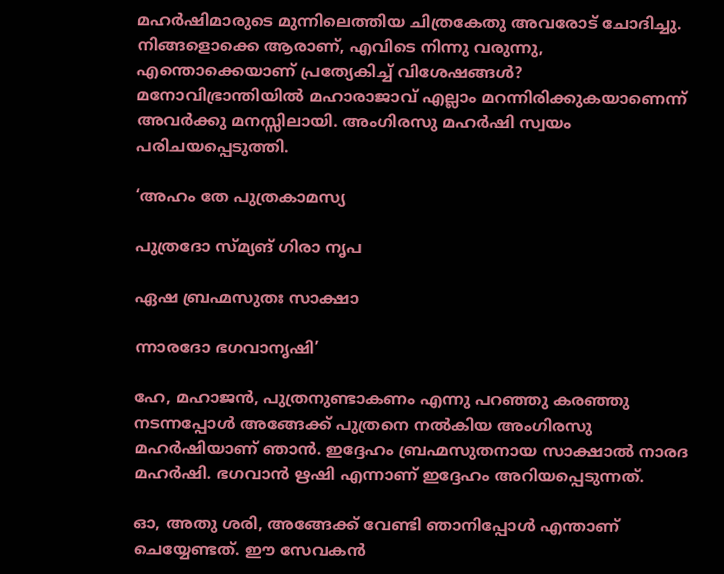മഹര്‍ഷിമാരുടെ മുന്നിലെത്തിയ ചിത്രകേതു അവരോട് ചോദിച്ചു. നിങ്ങളൊക്കെ ആരാണ്, എവിടെ നിന്നു വരുന്നു, എന്തൊക്കെയാണ് പ്രത്യേകിച്ച് വിശേഷങ്ങള്‍? മനോവിഭ്രാന്തിയില്‍ മഹാരാജാവ് എല്ലാം മറന്നിരിക്കുകയാണെന്ന് അവര്‍ക്കു മനസ്സിലായി. അംഗിരസു മഹര്‍ഷി സ്വയം പരിചയപ്പെടുത്തി.

‘അഹം തേ പുത്രകാമസ്യ

പുത്രദോ സ്മ്യങ് ഗിരാ നൃപ

ഏഷ ബ്രഹ്മസുതഃ സാക്ഷാ

ന്നാരദോ ഭഗവാനൃഷി’

ഹേ, മഹാജന്‍, പുത്രനുണ്ടാകണം എന്നു പറഞ്ഞു കരഞ്ഞു നടന്നപ്പോള്‍ അങ്ങേക്ക് പുത്രനെ നല്‍കിയ അംഗിരസു മഹര്‍ഷിയാണ് ഞാന്‍. ഇദ്ദേഹം ബ്രഹ്മസുതനായ സാക്ഷാല്‍ നാരദ മഹര്‍ഷി. ഭഗവാന്‍ ഋഷി എന്നാണ് ഇദ്ദേഹം അറിയപ്പെടുന്നത്.

ഓ, അതു ശരി, അങ്ങേക്ക് വേണ്ടി ഞാനിപ്പോള്‍ എന്താണ് ചെയ്യേണ്ടത്. ഈ സേവകന്‍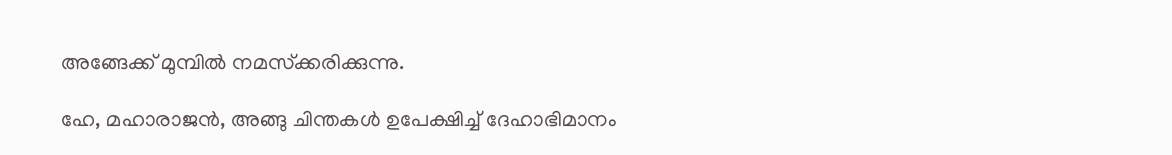അങ്ങേക്ക് മുമ്പില്‍ നമസ്‌ക്കരിക്കുന്നു.

ഹേ, മഹാരാജന്‍, അങ്ങു ചിന്തകള്‍ ഉപേക്ഷിച്ച് ദേഹാഭിമാനം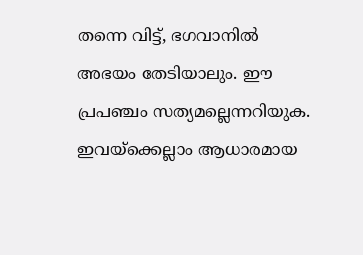തന്നെ വിട്ട്, ഭഗവാനില്‍ അഭയം തേടിയാലും. ഈ പ്രപഞ്ചം സത്യമല്ലെന്നറിയുക. ഇവയ്‌ക്കെല്ലാം ആധാരമായ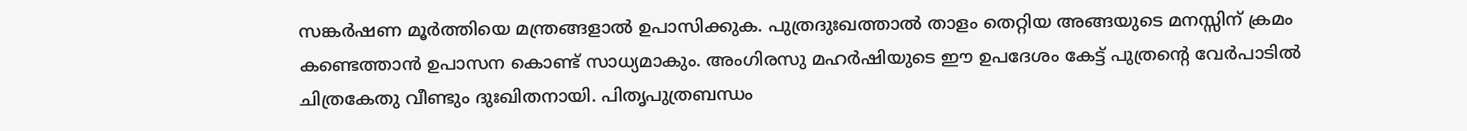സങ്കര്‍ഷണ മൂര്‍ത്തിയെ മന്ത്രങ്ങളാല്‍ ഉപാസിക്കുക. പുത്രദുഃഖത്താല്‍ താളം തെറ്റിയ അങ്ങയുടെ മനസ്സിന് ക്രമം കണ്ടെത്താന്‍ ഉപാസന കൊണ്ട് സാധ്യമാകും. അംഗിരസു മഹര്‍ഷിയുടെ ഈ ഉപദേശം കേട്ട് പുത്രന്റെ വേര്‍പാടില്‍ ചിത്രകേതു വീണ്ടും ദുഃഖിതനായി. പിതൃപുത്രബന്ധം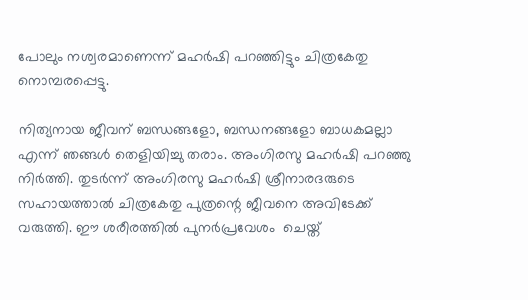പോലും നശ്വരമാണെന്ന് മഹര്‍ഷി പറഞ്ഞിട്ടും ചിത്രകേതു നൊമ്പരപ്പെട്ടു.

നിത്യനായ ജീവന് ബന്ധങ്ങളോ, ബന്ധനങ്ങളോ ബാധകമല്ലാ എന്ന് ഞങ്ങള്‍ തെളിയിച്ചു തരാം. അംഗിരസു മഹര്‍ഷി പറഞ്ഞു നിര്‍ത്തി. തുടര്‍ന്ന് അംഗിരസു മഹര്‍ഷി ശ്രീനാരദരുടെ സഹായത്താല്‍ ചിത്രകേതു പുത്രന്റെ ജീവനെ അവിടേക്ക് വരുത്തി. ഈ ശരീരത്തില്‍ പുനര്‍പ്രവേശം  ചെയ്ത്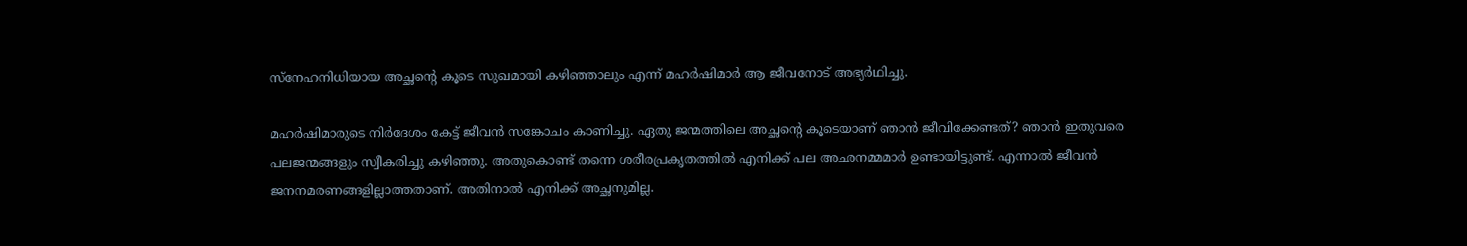സ്‌നേഹനിധിയായ അച്ഛന്റെ കൂടെ സുഖമായി കഴിഞ്ഞാലും എന്ന് മഹര്‍ഷിമാര്‍ ആ ജീവനോട് അഭ്യര്‍ഥിച്ചു.

മഹര്‍ഷിമാരുടെ നിര്‍ദേശം കേട്ട് ജീവന്‍ സങ്കോചം കാണിച്ചു. ഏതു ജന്മത്തിലെ അച്ഛന്റെ കൂടെയാണ് ഞാന്‍ ജീവിക്കേണ്ടത്? ഞാന്‍ ഇതുവരെ പലജന്മങ്ങളും സ്വീകരിച്ചു കഴിഞ്ഞു. അതുകൊണ്ട് തന്നെ ശരീരപ്രകൃതത്തില്‍ എനിക്ക് പല അഛനമ്മമാര്‍ ഉണ്ടായിട്ടുണ്ട്. എന്നാല്‍ ജീവന്‍ ജനനമരണങ്ങളില്ലാത്തതാണ്. അതിനാല്‍ എനിക്ക് അച്ഛനുമില്ല.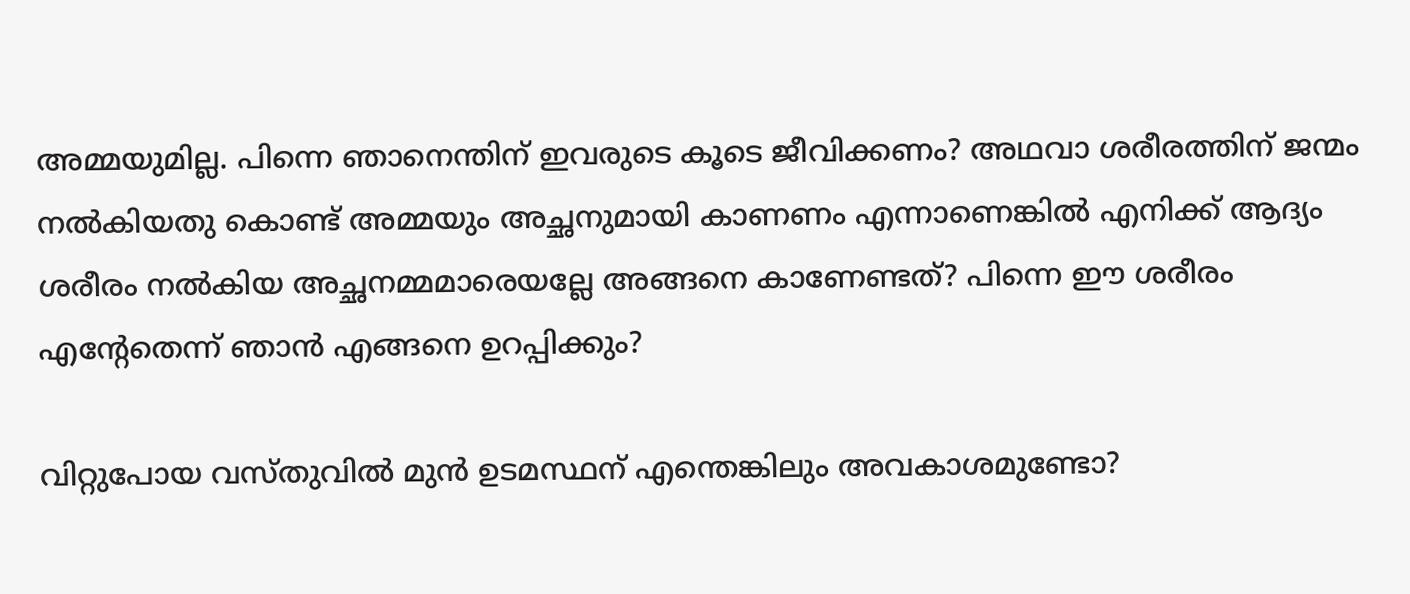അമ്മയുമില്ല. പിന്നെ ഞാനെന്തിന് ഇവരുടെ കൂടെ ജീവിക്കണം? അഥവാ ശരീരത്തിന് ജന്മം നല്‍കിയതു കൊണ്ട് അമ്മയും അച്ഛനുമായി കാണണം എന്നാണെങ്കില്‍ എനിക്ക് ആദ്യം ശരീരം നല്‍കിയ അച്ഛനമ്മമാരെയല്ലേ അങ്ങനെ കാണേണ്ടത്? പിന്നെ ഈ ശരീരം എന്റേതെന്ന് ഞാന്‍ എങ്ങനെ ഉറപ്പിക്കും?

വിറ്റുപോയ വസ്തുവില്‍ മുന്‍ ഉടമസ്ഥന് എന്തെങ്കിലും അവകാശമുണ്ടോ?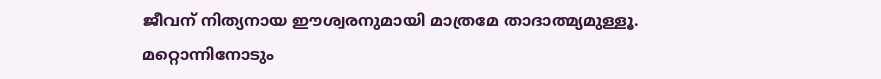ജീവന് നിത്യനായ ഈശ്വരനുമായി മാത്രമേ താദാത്മ്യമുള്ളൂ. മറ്റൊന്നിനോടും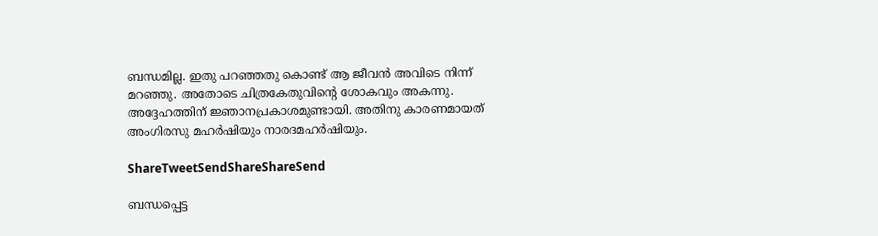ബന്ധമില്ല. ഇതു പറഞ്ഞതു കൊണ്ട് ആ ജീവന്‍ അവിടെ നിന്ന് മറഞ്ഞു. അതോടെ ചിത്രകേതുവിന്റെ ശോകവും അകന്നു. അദ്ദേഹത്തിന് ജ്ഞാനപ്രകാശമുണ്ടായി. അതിനു കാരണമായത് അംഗിരസു മഹര്‍ഷിയും നാരദമഹര്‍ഷിയും.

ShareTweetSendShareShareSend

ബന്ധപ്പെട്ട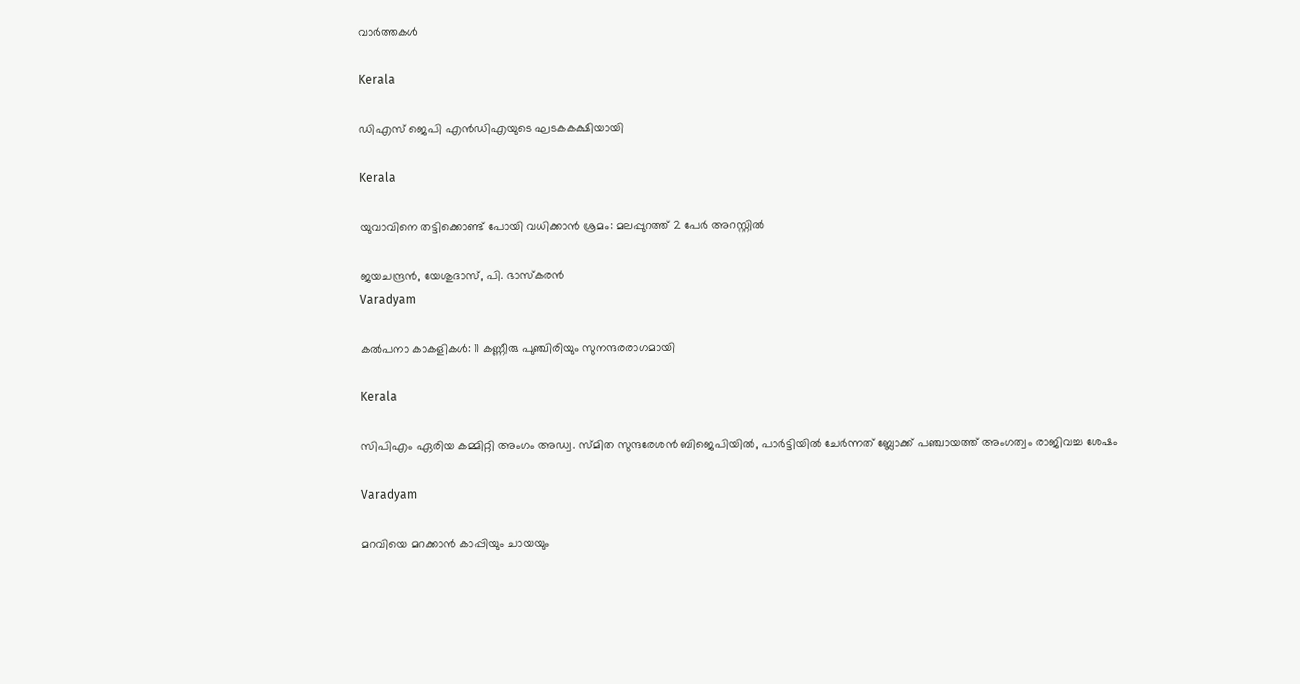വാര്‍ത്തകള്‍

Kerala

ഡിഎസ് ജെപി എൻഡിഎയുടെ ഘടകകക്ഷിയായി

Kerala

യുവാവിനെ തട്ടിക്കൊണ്ട് പോയി വധിക്കാന്‍ ശ്രമം: മലപ്പുറത്ത് 2 പേര്‍ അറസ്റ്റില്‍

ജയചന്ദ്രന്‍, യേശുദാസ്, പി. ഭാസ്‌കരന്‍
Varadyam

കല്‍പനാ കാകളികള്‍: 11 കണ്ണീരു പുഞ്ചിരിയും സുനന്ദരരാഗമായി

Kerala

സിപിഎം ഏരിയ കമ്മിറ്റി അംഗം അഡ്വ. സ്മിത സുന്ദരേശന്‍ ബിജെപിയില്‍, പാര്‍ട്ടിയില്‍ ചേര്‍ന്നത് ബ്ലോക്ക് പഞ്ചായത്ത് അംഗത്വം രാജിവച്ച ശേഷം

Varadyam

മറവിയെ മറക്കാന്‍ കാപ്പിയും ചായയും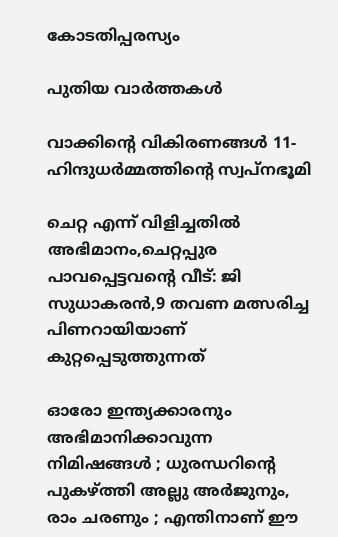കോടതിപ്പരസ്യം

പുതിയ വാര്‍ത്തകള്‍

വാക്കിന്റെ വികിരണങ്ങള്‍ 11- ഹിന്ദുധര്‍മ്മത്തിന്റെ സ്വപ്‌നഭൂമി

ചെറ്റ എന്ന് വിളിച്ചതില്‍ അഭിമാനം,ചെറ്റപ്പുര പാവപ്പെട്ടവന്റെ വീട്: ജി സുധാകരന്‍,9 തവണ മത്സരിച്ച പിണറായിയാണ് കുറ്റപ്പെടുത്തുന്നത്

ഓരോ ഇന്ത്യക്കാരനും അഭിമാനിക്കാവുന്ന നിമിഷങ്ങൾ ; ധുരന്ധറിന്റെ പുകഴ്‌ത്തി അല്ലു അർജുനും, രാം ചരണും ; എന്തിനാണ് ഈ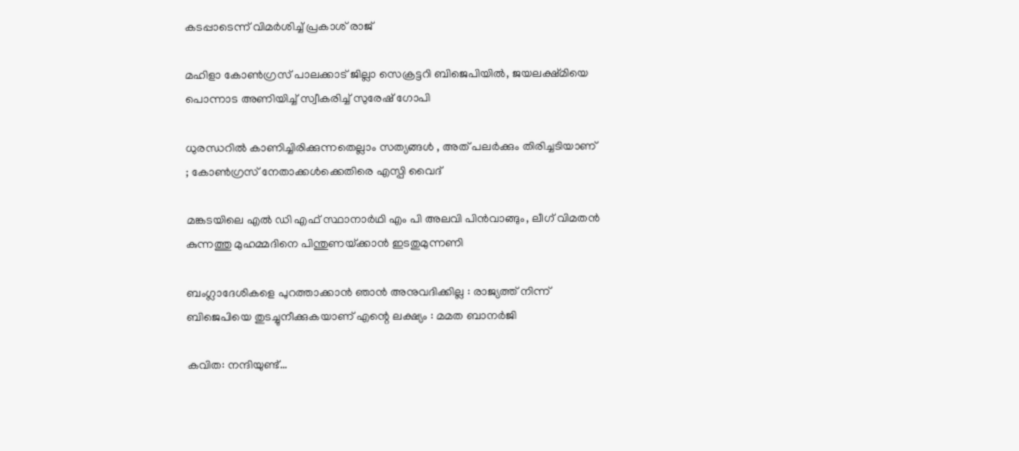കടപ്പാടെന്ന് വിമർശിച്ച് പ്രകാശ് രാജ്

മഹിളാ കോണ്‍ഗ്രസ് പാലക്കാട് ജില്ലാ സെക്രട്ടറി ബിജെപിയില്‍, ജയലക്ഷ്മിയെ പൊന്നാട അണിയിച്ച് സ്വീകരിച്ച് സുരേഷ് ഗോപി

ധുരന്ധറിൽ കാണിച്ചിരിക്കുന്നതെല്ലാം സത്യങ്ങൾ , അത് പലർക്കും തിരിച്ചടിയാണ് ; കോൺഗ്രസ് നേതാക്കൾക്കെതിരെ എസ്പി വൈദ്

മങ്കടയിലെ എല്‍ ഡി എഫ് സ്ഥാനാര്‍ഥി എം പി അലവി പിന്‍വാങ്ങും, ലീഗ് വിമതന്‍ കുന്നത്തു മുഹമ്മദിനെ പിന്തുണയ്‌ക്കാന്‍ ഇടതുമുന്നണി

ബംഗ്ലാദേശികളെ പുറത്താക്കാൻ ഞാൻ അനുവദിക്കില്ല : രാജ്യത്ത് നിന്ന് ബിജെപിയെ തുടച്ചുനീക്കുകയാണ് എന്റെ ലക്ഷ്യം : മമത ബാനർജി

കവിത: നന്ദിയുണ്ട്…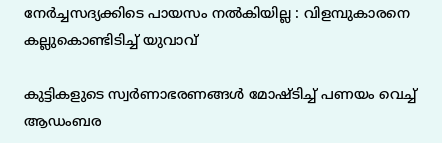നേർച്ചസദ്യക്കിടെ പായസം നൽകിയില്ല : വിളമ്പുകാരനെ കല്ലുകൊണ്ടിടിച്ച് യുവാവ്

കുട്ടികളുടെ സ്വർണാഭരണങ്ങൾ മോഷ്ടിച്ച് പണയം വെച്ച് ആഡംബര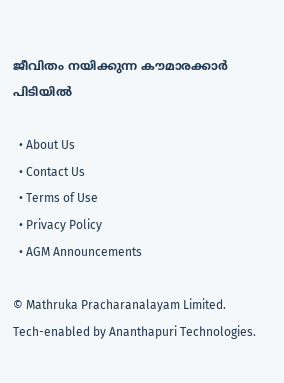ജീവിതം നയിക്കുന്ന കൗമാരക്കാർ പിടിയിൽ

  • About Us
  • Contact Us
  • Terms of Use
  • Privacy Policy
  • AGM Announcements

© Mathruka Pracharanalayam Limited.
Tech-enabled by Ananthapuri Technologies.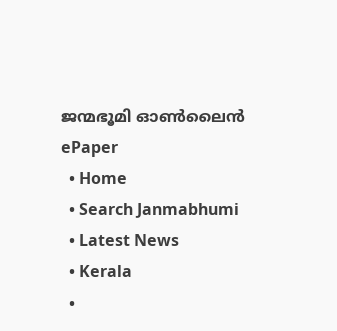ജന്മഭൂമി ഓണ്‍ലൈന്‍
ePaper
  • Home
  • Search Janmabhumi
  • Latest News
  • Kerala
  •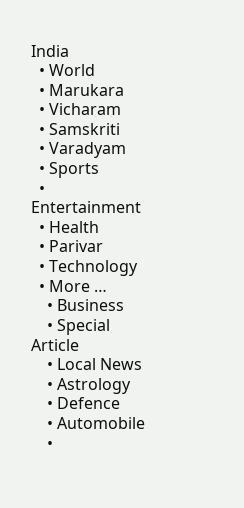India
  • World
  • Marukara
  • Vicharam
  • Samskriti
  • Varadyam
  • Sports
  • Entertainment
  • Health
  • Parivar
  • Technology
  • More …
    • Business
    • Special Article
    • Local News
    • Astrology
    • Defence
    • Automobile
    •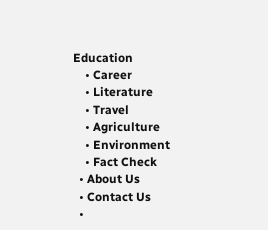Education
    • Career
    • Literature
    • Travel
    • Agriculture
    • Environment
    • Fact Check
  • About Us
  • Contact Us
  •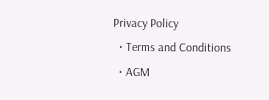Privacy Policy
  • Terms and Conditions
  • AGM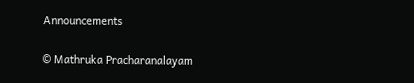Announcements

© Mathruka Pracharanalayam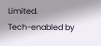Limited.
Tech-enabled by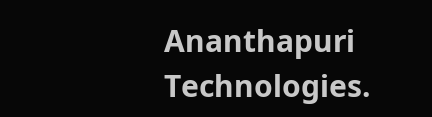Ananthapuri Technologies.